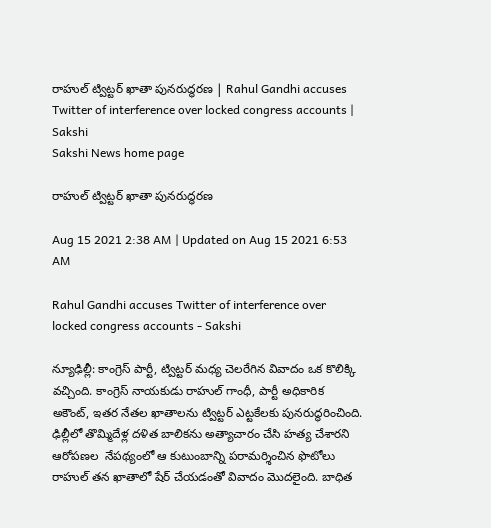రాహుల్‌ ట్విట్టర్‌ ఖాతా పునరుద్ధరణ | Rahul Gandhi accuses Twitter of interference over locked congress accounts | Sakshi
Sakshi News home page

రాహుల్‌ ట్విట్టర్‌ ఖాతా పునరుద్ధరణ

Aug 15 2021 2:38 AM | Updated on Aug 15 2021 6:53 AM

Rahul Gandhi accuses Twitter of interference over locked congress accounts - Sakshi

న్యూఢిల్లీ: కాంగ్రెస్‌ పార్టీ, ట్విట్టర్‌ మధ్య చెలరేగిన వివాదం ఒక కొలిక్కి వచ్చింది. కాంగ్రెస్‌ నాయకుడు రాహుల్‌ గాంధీ, పార్టీ అధికారిక అకౌంట్, ఇతర నేతల ఖాతాలను ట్విట్టర్‌ ఎట్టకేలకు పునరుద్ధరించింది. ఢిల్లీలో తొమ్మిదేళ్ల దళిత బాలికను అత్యాచారం చేసి హత్య చేశారని ఆరోపణల  నేపథ్యంలో ఆ కుటుంబాన్ని పరామర్శించిన ఫొటోలు రాహుల్‌ తన ఖాతాలో షేర్‌ చేయడంతో వివాదం మొదలైంది. బాధిత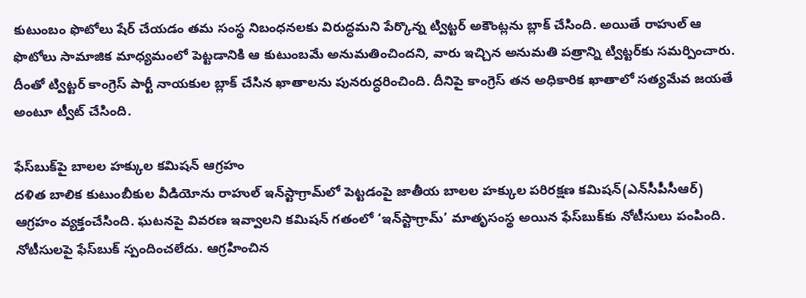కుటుంబం ఫొటోలు షేర్‌ చేయడం తమ సంస్థ నిబంధనలకు విరుద్ధమని పేర్కొన్న ట్విట్టర్‌ అకౌంట్లను బ్లాక్‌ చేసింది. అయితే రాహుల్‌ ఆ ఫొటోలు సామాజిక మాధ్యమంలో పెట్టడానికి ఆ కుటుంబమే అనుమతించిందని, వారు ఇచ్చిన అనుమతి పత్రాన్ని ట్విట్టర్‌కు సమర్పించారు. దీంతో ట్విట్టర్‌ కాంగ్రెస్‌ పార్టీ నాయకుల బ్లాక్‌ చేసిన ఖాతాలను పునరుద్ధరించింది. దీనిపై కాంగ్రెస్‌ తన అధికారిక ఖాతాలో సత్యమేవ జయతే అంటూ ట్వీట్‌ చేసింది.

ఫేస్‌బుక్‌పై బాలల హక్కుల కమిషన్‌ ఆగ్రహం
దళిత బాలిక కుటుంబీకుల వీడియోను రాహుల్‌ ఇన్‌స్టాగ్రామ్‌లో పెట్టడంపై జాతీయ బాలల హక్కుల పరిరక్షణ కమిషన్‌(ఎన్‌సీపీసీఆర్‌) ఆగ్రహం వ్యక్తంచేసింది. ఘటనపై వివరణ ఇవ్వాలని కమిషన్‌ గతంలో ‘ఇన్‌స్టాగ్రామ్‌’ మాతృసంస్థ అయిన ఫేస్‌బుక్‌కు నోటీసులు పంపింది. నోటీసులపై ఫేస్‌బుక్‌ స్పందించలేదు. ఆగ్రహించిన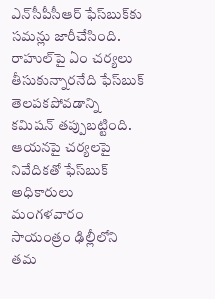ఎన్‌సీపీసీఆర్‌ ఫేస్‌బుక్‌కు సమన్లు జారీచేసింది. రాహుల్‌పై ఏం చర్యలు తీసుకున్నారనేది ఫేస్‌బుక్‌ తెలపకపోవడాన్ని కమిషన్‌ తప్పుబట్టింది. ఆయనపై చర్యలపై నివేదికతో ఫేస్‌బుక్‌ అధికారులు మంగళవారం సాయంత్రం ఢిల్లీలోని తమ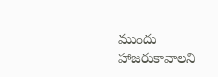ముందు హాజరుకావాలని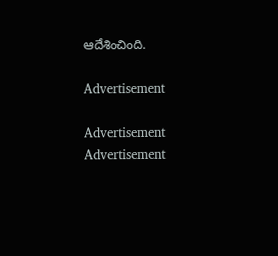ఆదేశించింది.

Advertisement

Advertisement
Advertisement